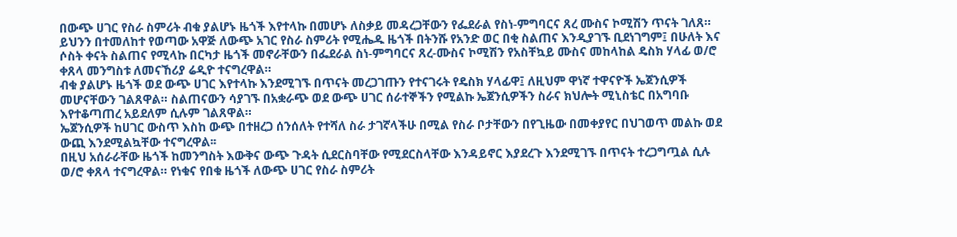በውጭ ሀገር የስራ ስምሪት ብቁ ያልሆኑ ዜጎች እየተላኩ በመሆኑ ለስቃይ መዳረጋቸውን የፌደራል የስነ-ምግባርና ጸረ ሙስና ኮሚሽን ጥናት ገለጸ።
ይህንን በተመለከተ የወጣው አዋጅ ለውጭ አገር የስራ ስምሪት የሚሔዱ ዜጎች በትንሹ የአንድ ወር በቂ ስልጠና እንዲያገኙ ቢደነገግም፤ በሁለት እና ሶስት ቀናት ስልጠና የሚላኩ በርካታ ዜጎች መኖራቸውን በፌደራል ስነ-ምግባርና ጸረ-ሙስና ኮሚሽን የአስቸኳይ ሙስና መከላከል ዴስክ ሃላፊ ወ/ሮ ቀጸላ መንግስቱ ለመናኸሪያ ሬዲዮ ተናግረዋል።
ብቁ ያልሆኑ ዜጎች ወደ ውጭ ሀገር እየተላኩ እንደሚገኙ በጥናት መረጋገጡን የተናገሩት የዴስክ ሃላፊዋ፤ ለዚህም ዋነኛ ተዋናዮች ኤጀንሲዎች መሆናቸውን ገልጸዋል። ስልጠናውን ሳያገኙ በአቋራጭ ወደ ውጭ ሀገር ሰራተኞችን የሚልኩ ኤጀንሲዎችን ስራና ክህሎት ሚኒስቴር በአግባቡ እየተቆጣጠረ አይደለም ሲሉም ገልጸዋል።
ኤጀንሲዎች ከሀገር ውስጥ እስከ ውጭ በተዘረጋ ሰንሰለት የተሻለ ስራ ታገኛላችሁ በሚል የስራ ቦታቸውን በየጊዜው በመቀያየር በህገወጥ መልኩ ወደ ውጪ እንደሚልኳቸው ተናግረዋል፡፡
በዚህ አሰራራቸው ዜጎች ከመንግስት እውቅና ውጭ ጉዳት ሲደርስባቸው የሚደርስላቸው እንዳይኖር እያደረጉ እንደሚገኙ በጥናት ተረጋግጧል ሲሉ ወ/ሮ ቀጸላ ተናግረዋል። የነቁና የበቁ ዜጎች ለውጭ ሀገር የስራ ስምሪት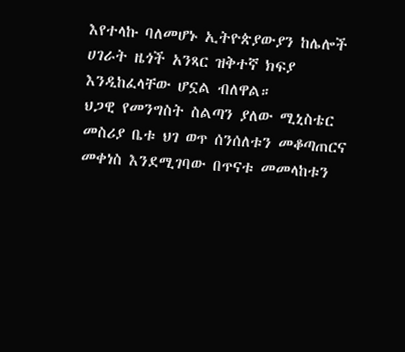እየተላኩ ባለመሆኑ ኢትዮጵያውያን ከሌሎች ሀገራት ዜጎች አንጻር ዝቅተኛ ክፍያ እንዲከፈላቸው ሆኗል ብለዋል።
ህጋዊ የመንግስት ስልጣን ያለው ሚኒስቴር መስሪያ ቤቱ ህገ ወጥ ሰንሰለቱን መቆጣጠርና መቀነስ እንደሚገባው በጥናቱ መመላከቱን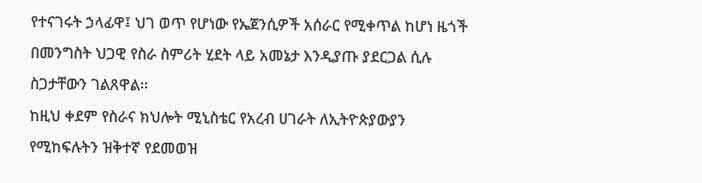የተናገሩት ኃላፊዋ፤ ህገ ወጥ የሆነው የኤጀንሲዎች አሰራር የሚቀጥል ከሆነ ዜጎች በመንግስት ህጋዊ የስራ ስምሪት ሂደት ላይ አመኔታ እንዲያጡ ያደርጋል ሲሉ ስጋታቸውን ገልጸዋል፡፡
ከዚህ ቀደም የስራና ክህሎት ሚኒስቴር የአረብ ሀገራት ለኢትዮጵያውያን የሚከፍሉትን ዝቅተኛ የደመወዝ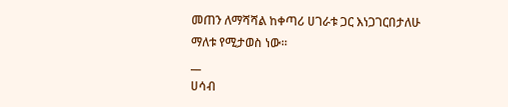መጠን ለማሻሻል ከቀጣሪ ሀገራቱ ጋር እነጋገርበታለሁ ማለቱ የሚታወስ ነው።
__
ሀሳብ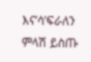እና’ሳ’ፍራለን
ምላሽ ይስጡ